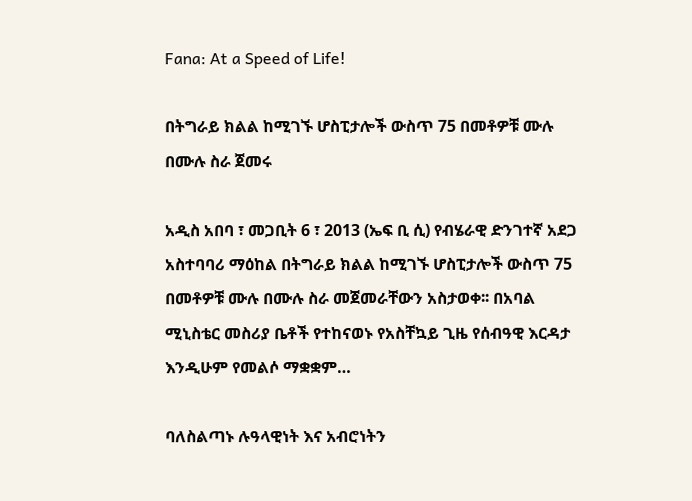Fana: At a Speed of Life!

በትግራይ ክልል ከሚገኙ ሆስፒታሎች ውስጥ 75 በመቶዎቹ ሙሉ በሙሉ ስራ ጀመሩ

አዲስ አበባ ፣ መጋቢት 6 ፣ 2013 (ኤፍ ቢ ሲ) የብሄራዊ ድንገተኛ አደጋ አስተባባሪ ማዕከል በትግራይ ክልል ከሚገኙ ሆስፒታሎች ውስጥ 75 በመቶዎቹ ሙሉ በሙሉ ስራ መጀመራቸውን አስታወቀ፡፡ በአባል ሚኒስቴር መስሪያ ቤቶች የተከናወኑ የአስቸኳይ ጊዜ የሰብዓዊ እርዳታ እንዲሁም የመልሶ ማቋቋም…

ባለስልጣኑ ሉዓላዊነት እና አብሮነትን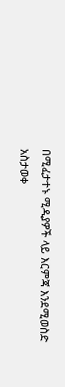በሚፈታተኑ ሚዲያዎች ላይ እርምጃ እንደሚወስድ አስታወቀ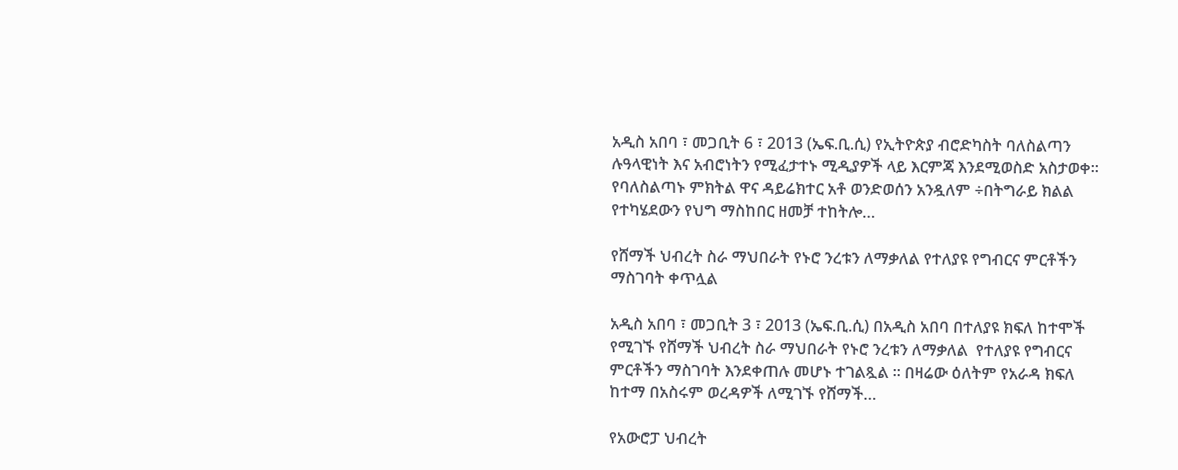አዲስ አበባ ፣ መጋቢት 6 ፣ 2013 (ኤፍ.ቢ.ሲ) የኢትዮጵያ ብሮድካስት ባለስልጣን  ሉዓላዊነት እና አብሮነትን የሚፈታተኑ ሚዲያዎች ላይ እርምጃ እንደሚወስድ አስታወቀ። የባለስልጣኑ ምክትል ዋና ዳይሬክተር አቶ ወንድወሰን አንዷለም ÷በትግራይ ክልል የተካሄደውን የህግ ማስከበር ዘመቻ ተከትሎ…

የሸማች ህብረት ስራ ማህበራት የኑሮ ንረቱን ለማቃለል የተለያዩ የግብርና ምርቶችን ማስገባት ቀጥሏል

አዲስ አበባ ፣ መጋቢት 3 ፣ 2013 (ኤፍ.ቢ.ሲ) በአዲስ አበባ በተለያዩ ክፍለ ከተሞች  የሚገኙ የሸማች ህብረት ስራ ማህበራት የኑሮ ንረቱን ለማቃለል  የተለያዩ የግብርና ምርቶችን ማስገባት እንደቀጠሉ መሆኑ ተገልጿል ፡፡ በዛሬው ዕለትም የአራዳ ክፍለ ከተማ በአስሩም ወረዳዎች ለሚገኙ የሸማች…

የአውሮፓ ህብረት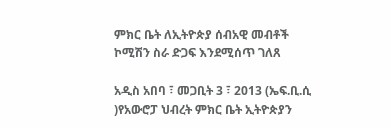ምክር ቤት ለኢትዮጵያ ሰብአዊ መብቶች ኮሚሽን ስራ ድጋፍ እንደሚሰጥ ገለጸ

አዲስ አበባ ፣ መጋቢት 3 ፣ 2013 (ኤፍ.ቢ.ሲ )የአውሮፓ ህብረት ምክር ቤት ኢትዮጵያን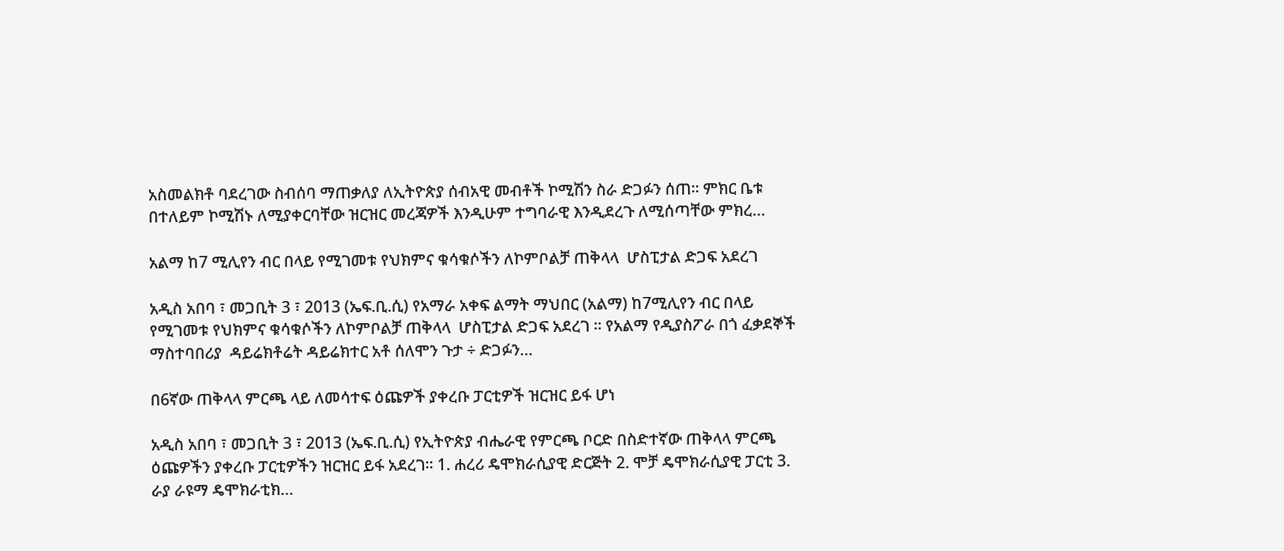አስመልክቶ ባደረገው ስብሰባ ማጠቃለያ ለኢትዮጵያ ሰብአዊ መብቶች ኮሚሽን ስራ ድጋፉን ሰጠ፡፡ ምክር ቤቱ በተለይም ኮሚሽኑ ለሚያቀርባቸው ዝርዝር መረጃዎች እንዲሁም ተግባራዊ እንዲደረጉ ለሚሰጣቸው ምክረ…

አልማ ከ7 ሚሊየን ብር በላይ የሚገመቱ የህክምና ቁሳቁሶችን ለኮምቦልቻ ጠቅላላ  ሆስፒታል ድጋፍ አደረገ

አዲስ አበባ ፣ መጋቢት 3 ፣ 2013 (ኤፍ.ቢ.ሲ) የአማራ አቀፍ ልማት ማህበር (አልማ) ከ7ሚሊየን ብር በላይ የሚገመቱ የህክምና ቁሳቁሶችን ለኮምቦልቻ ጠቅላላ  ሆስፒታል ድጋፍ አደረገ ፡፡ የአልማ የዲያስፖራ በጎ ፈቃደኞች ማስተባበሪያ  ዳይሬክቶሬት ዳይሬክተር አቶ ሰለሞን ጉታ ÷ ድጋፉን…

በ6ኛው ጠቅላላ ምርጫ ላይ ለመሳተፍ ዕጩዎች ያቀረቡ ፓርቲዎች ዝርዝር ይፋ ሆነ

አዲስ አበባ ፣ መጋቢት 3 ፣ 2013 (ኤፍ.ቢ.ሲ) የኢትዮጵያ ብሔራዊ የምርጫ ቦርድ በስድተኛው ጠቅላላ ምርጫ ዕጩዎችን ያቀረቡ ፓርቲዎችን ዝርዝር ይፋ አደረገ፡፡ 1. ሐረሪ ዴሞክራሲያዊ ድርጅት 2. ሞቻ ዴሞክራሲያዊ ፓርቲ 3. ራያ ራዩማ ዴሞክራቲክ…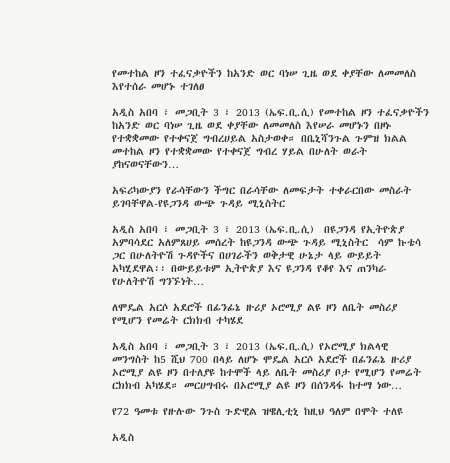የመተከል ዞን ተፈናቃዮችን ከአንድ ወር ባነሠ ጊዜ ወደ ቀያቸው ለመመለስ እየተሰራ መሆኑ ተገለፀ

አዲስ አበባ ፣ መጋቢት 3 ፣ 2013 (ኤፍ.ቢ.ሲ) የመተከል ዞን ተፈናቃዮችን ከአንድ ወር ባነሠ ጊዜ ወደ ቀያቸው ለመመለስ እየሠራ መሆኑን በዞኑ የተቋቋመው የተቀናጀ ግብረሀይል አስታወቀ። በቤኒሻንጉል ጉምዝ ክልል መተከል ዞን የተቋቋመው የተቀናጀ ግብረ ሃይል በሁለት ወራት ያከናወናቸውን…

አፍሪካውያን የራሳቸውን ችግር በራሳቸው ለመፍታት ተቀራርበው መስራት ይገባቸዋል-የዩጋንዳ ውጭ ጉዳይ ሚኒስትር

አዲስ አበባ ፣ መጋቢት 3 ፣ 2013 (ኤፍ.ቢ.ሲ)  በዩጋንዳ የኢትዮጵያ አምባሳደር አለምጸሀይ መሰረት ከዩጋንዳ ውጭ ጉዳይ ሚኒስትር  ሳም ኩቴሳ ጋር በሁለትዮሽ ጉዳዮችና በሀገራችን ወቅታዊ ሁኔታ ላይ ውይይት አካሂደዋል፡፡ በውይይቱም ኢትዮጵያ እና ዩጋንዳ የቆየ እና ጠንካራ የሁለትዮሽ ግንኙነት…

ለሞዴል አርሶ አደሮች በፊንፊኔ ዙሪያ ኦሮሚያ ልዩ ዞን ለቤት መስሪያ የሚሆን የመሬት ርክክብ ተካሄደ

አዲስ አበባ ፣ መጋቢት 3 ፣ 2013 (ኤፍ.ቢ.ሲ) የኦሮሚያ ክልላዊ መንግስት ከ5 ሺህ 700 በላይ ለሆኑ ሞዴል አርሶ አደሮች በፊንፊኔ ዙሪያ ኦሮሚያ ልዩ ዞን በተለያዩ ከተሞች ላይ ለቤት መስሪያ ቦታ የሚሆን የመሬት ርክክብ አካሄደ። መርሀግብሩ በኦሮሚያ ልዩ ዞን በሰንዳፋ ከተማ ነው…

የ72 ዓመቱ የዙሉው ንጉስ ጉድዊል ዝዌሊቲኒ ከዚህ ዓለም በሞት ተለዩ

አዲስ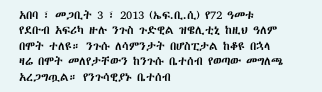አበባ ፣ መጋቢት 3 ፣ 2013 (ኤፍ.ቢ.ሲ) የ72 ዓመቱ የደቡብ አፍሪካ ዙሉ ንጉስ ጉድዊል ዝዌሊቲኒ ከዚህ ዓለም በሞት ተለዩ። ንጉሱ ለሳምንታት በሆስፒታል ከቆዩ በኋላ ዛሬ በሞት መለየታቸውን ከንጉሱ ቤተሰብ የወጣው መግለጫ አረጋግጧል። የንጉሳዊያኑ ቤተሰብ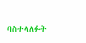ባስተላለፉት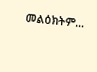መልዕክትም…